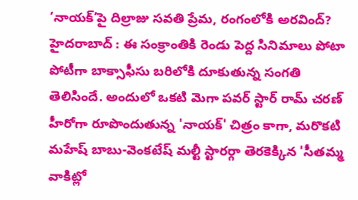‘నాయక్’పై దిల్రాజు సవతి ప్రేమ, రంగంలోకి అరవింద్?
హైదరాబాద్ : ఈ సంక్రాంతికి రెండు పెద్ద సినిమాలు పోటా పోటీగా బాక్సాఫీసు బరిలోకి దూకుతున్న సంగతి తెలిసిందే. అందులో ఒకటి మెగా పవర్ స్టార్ రామ్ చరణ్ హీరోగా రూపొందుతున్న 'నాయక్' చిత్రం కాగా, మరొకటి మహేష్ బాబు-వెంకటేష్ మల్టీ స్టారర్గా తెరకెక్కిన 'సీతమ్మ వాకిట్లో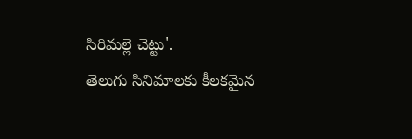సిరిమల్లె చెట్టు'.
తెలుగు సినిమాలకు కీలకమైన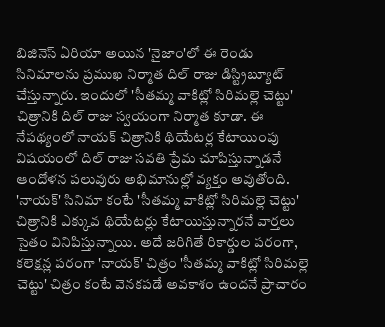బిజినెస్ ఏరియా అయిన 'నైజాం'లో ఈ రెండు సినిమాలను ప్రముఖ నిర్మాత దిల్ రాజు డిస్ట్రిబ్యూట్ చేస్తున్నారు. ఇందులో 'సీతమ్మ వాకిట్లో సిరిమల్లె చెట్టు' చిత్రానికి దిల్ రాజు స్వయంగా నిర్మాత కూడా. ఈ నేపథ్యంలో నాయక్ చిత్రానికి థియేటర్ల కేటాయింపు విషయంలో దిల్ రాజు సవతి ప్రేమ చూపిస్తున్నాడనే ఆందోళన పలువురు అభిమానుల్లో వ్యక్తం అవుతోంది.
'నాయక్' సినిమా కంటే 'సీతమ్మ వాకిట్లో సిరిమల్లె చెట్టు' చిత్రానికి ఎక్కువ థియేటర్లు కేటాయిస్తున్నారనే వార్తలు సైతం వినిపిస్తున్నాయి. అదే జరిగితే రికార్డుల పరంగా, కలెక్షన్ల పరంగా 'నాయక్' చిత్రం 'సీతమ్మ వాకిట్లో సిరిమల్లె చెట్టు' చిత్రం కంటే వెనకపడే అవకాశం ఉందనే ప్రాచారం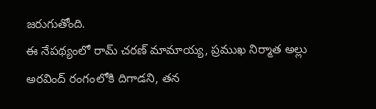జరుగుతోంది.
ఈ నేపథ్యంలో రామ్ చరణ్ మామాయ్య, ప్రముఖ నిర్మాత అల్లు అరవింద్ రంగంలోకి దిగాడని, తన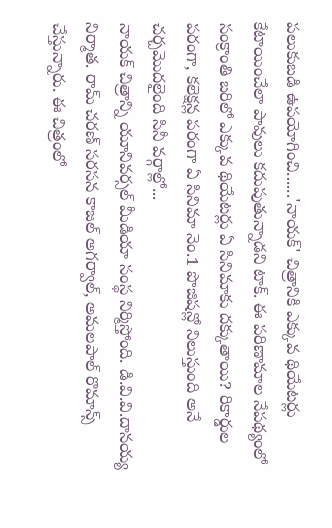పలుకుబడి ఉపయోగించి......'నాయక్' చిత్రానికి ఎక్కువ థియేటర్లు కేటాయించేలా పావులు కదుపుతున్నాడని టాక్. ఈ పరిణామాల నేపథ్యంలో సంక్రాంతి బరిలో ఎక్కువ థియేటర్లు ఏ సినిమాకు దక్కుతాయి? రికార్డుల పరంగా, కలెక్షన్ల పరంగా ఏ సినిమా నెం.1 పొజిషన్లో నిలుస్తుంది అనే చర్చమొదలైంది సినీ వర్గాల్లో...
నాయక్ చిత్రాన్ని యూనివర్సల్ మీడియా సంస్థ నిర్మిస్తోంది. డి.వి.వి.దానయ్య నిర్మాత. రామ్ చరణ్ సరసన కాజల్ అగర్వాల్, అమలపాల్ రొమాన్స్ చేస్తున్నారు. ఈ చిత్రంలో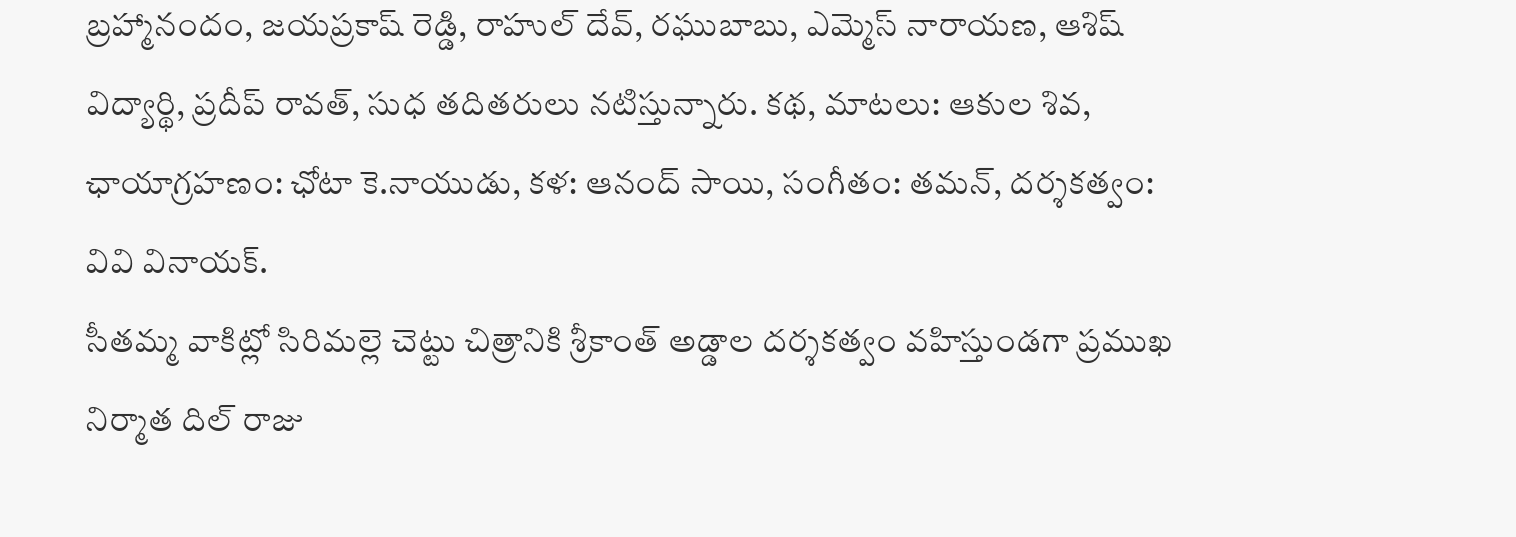బ్రహ్మానందం, జయప్రకాష్ రెడ్డి, రాహుల్ దేవ్, రఘుబాబు, ఎమ్మెస్ నారాయణ, ఆశిష్ విద్యార్థి, ప్రదీప్ రావత్, సుధ తదితరులు నటిస్తున్నారు. కథ, మాటలు: ఆకుల శివ, ఛాయాగ్రహణం: ఛోటా కె.నాయుడు, కళ: ఆనంద్ సాయి, సంగీతం: తమన్, దర్శకత్వం: వివి వినాయక్.
సీతమ్మ వాకిట్లో సిరిమల్లె చెట్టు చిత్రానికి శ్రీకాంత్ అడ్డాల దర్శకత్వం వహిస్తుండగా ప్రముఖ నిర్మాత దిల్ రాజు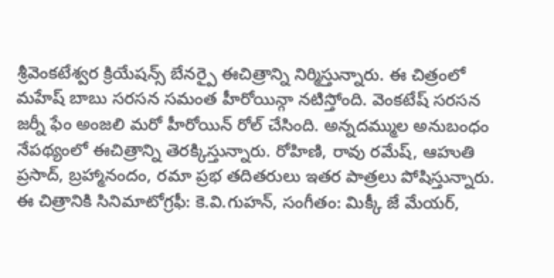శ్రీవెంకటేశ్వర క్రియేషన్స్ బేనర్పై ఈచిత్రాన్ని నిర్మిస్తున్నారు. ఈ చిత్రంలో మహేష్ బాబు సరసన సమంత హీరోయిన్గా నటిస్తోంది. వెంకటేష్ సరసన జర్నీ ఫేం అంజలి మరో హీరోయిన్ రోల్ చేసింది. అన్నదమ్ముల అనుబంధం నేపథ్యంలో ఈచిత్రాన్ని తెరక్కిస్తున్నారు. రోహిణి, రావు రమేష్, ఆహుతి ప్రసాద్, బ్రహ్మానందం, రమా ప్రభ తదితరులు ఇతర పాత్రలు పోషిస్తున్నారు. ఈ చిత్రానికి సినిమాటోగ్రఫీ: కె.వి.గుహన్, సంగీతం: మిక్కీ జే మేయర్,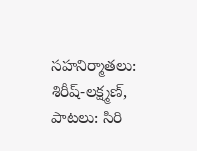సహనిర్మాతలు: శిరీష్-లక్ష్మణ్, పాటలు: సిరి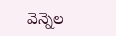వెన్నెల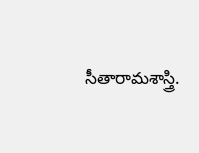సీతారామశాస్త్రి.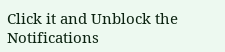Click it and Unblock the Notifications